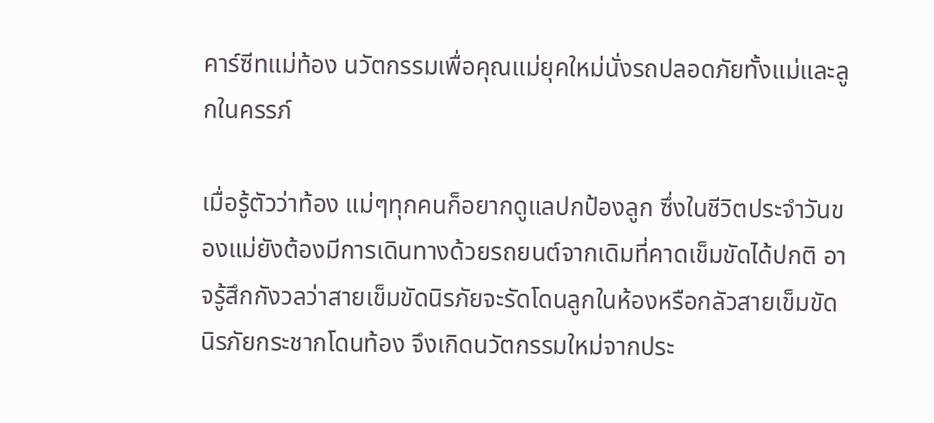คาร์ซีทแม่ท้อง นวัตกรรมเพื่อคุณแม่ยุคใหม่นั่งรถปลอดภัยทั้งแม่และลูกในครรภ์

เมื่อรู้ตัวว่าท้อง แม่ๆทุกคนก็อยากดูแลปกป้องลูก ซึ่งในชีวิตประจำวันของแม่ยังต้องมีการเดินทางด้วยรถยนต์จากเดิมที่คาดเข็มขัดได้ปกติ อาจรู้สึกกังวลว่าสายเข็มขัดนิรภัยจะรัดโดนลูกในห้องหรือกลัวสายเข็มขัดนิรภัยกระชากโดนท้อง จึงเกิดนวัตกรรมใหม่จากประ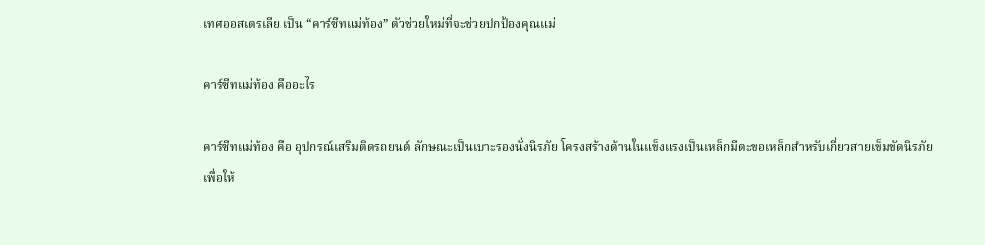เทศออสเตรเลีย เป็น “คาร์ซีทแม่ท้อง” ตัวช่วยใหม่ที่จะช่วยปกป้องคุณแม่

คาร์ซีทแม่ท้อง คืออะไร

คาร์ซีทแม่ท้อง คือ อุปกรณ์เสริมติดรถยนต์ ลักษณะเป็นเบาะรองนั่งนิรภัย โครงสร้างด้านในแข็งแรงเป็นเหล็กมีตะขอเหล็กสำหรับเกี่ยวสายเข็มขัดนิรภัย  เพื่อให้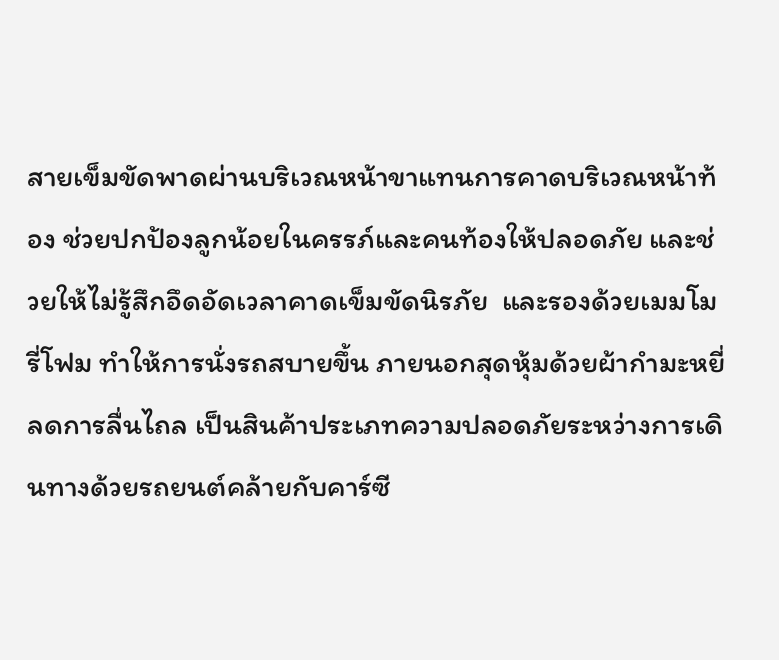สายเข็มขัดพาดผ่านบริเวณหน้าขาแทนการคาดบริเวณหน้าท้อง ช่วยปกป้องลูกน้อยในครรภ์และคนท้องให้ปลอดภัย และช่วยให้ไม่รู้สึกอึดอัดเวลาคาดเข็มขัดนิรภัย  และรองด้วยเมมโมรี่โฟม ทำให้การนั่งรถสบายขึ้น ภายนอกสุดหุ้มด้วยผ้ากำมะหยี่ ลดการลื่นไถล เป็นสินค้าประเภทความปลอดภัยระหว่างการเดินทางด้วยรถยนต์คล้ายกับคาร์ซี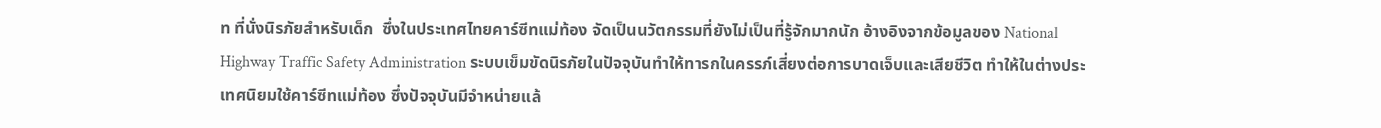ท ที่นั่งนิรภัยสำหรับเด็ก  ซึ่งในประเทศไทยคาร์ซีทแม่ท้อง จัดเป็นนวัตกรรมที่ยังไม่เป็นที่รู้จักมากนัก อ้างอิงจากข้อมูลของ National Highway Traffic Safety Administration ระบบเข็มขัดนิรภัยในปัจจุบันทำให้ทารกในครรภ์เสี่ยงต่อการบาดเจ็บและเสียชีวิต ทำให้ในต่างประเทศนิยมใช้คาร์ซีทแม่ท้อง ซึ่งปัจจุบันมีจำหน่ายแล้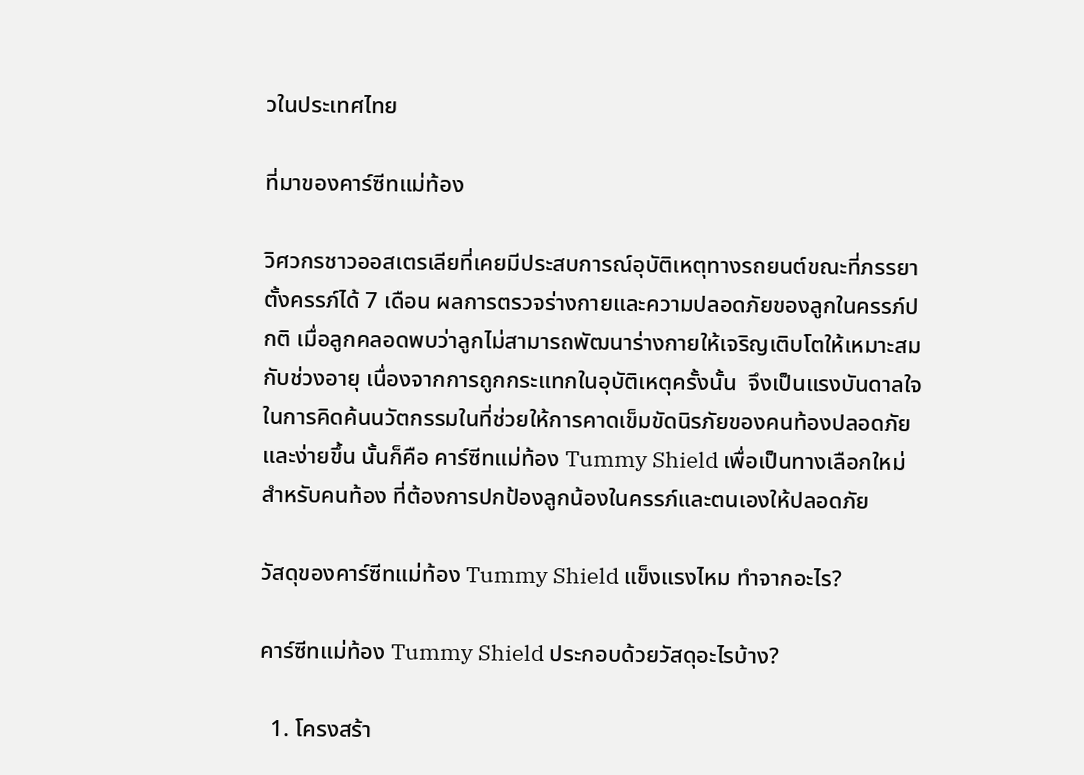วในประเทศไทย

ที่มาของคาร์ซีทแม่ท้อง

วิศวกรชาวออสเตรเลียที่เคยมีประสบการณ์อุบัติเหตุทางรถยนต์ขณะที่ภรรยาตั้งครรภ์ได้ 7 เดือน ผลการตรวจร่างกายและความปลอดภัยของลูกในครรภ์ปกติ เมื่อลูกคลอดพบว่าลูกไม่สามารถพัฒนาร่างกายให้เจริญเติบโตให้เหมาะสมกับช่วงอายุ เนื่องจากการถูกกระแทกในอุบัติเหตุครั้งนั้น  จึงเป็นแรงบันดาลใจในการคิดค้นนวัตกรรมในที่ช่วยให้การคาดเข็มขัดนิรภัยของคนท้องปลอดภัยและง่ายขึ้น นั้นก็คือ คาร์ซีทแม่ท้อง Tummy Shield เพื่อเป็นทางเลือกใหม่สำหรับคนท้อง ที่ต้องการปกป้องลูกน้องในครรภ์และตนเองให้ปลอดภัย

วัสดุของคาร์ซีทแม่ท้อง Tummy Shield แข็งแรงไหม ทำจากอะไร?

คาร์ซีทแม่ท้อง Tummy Shield ประกอบด้วยวัสดุอะไรบ้าง?

  1. โครงสร้า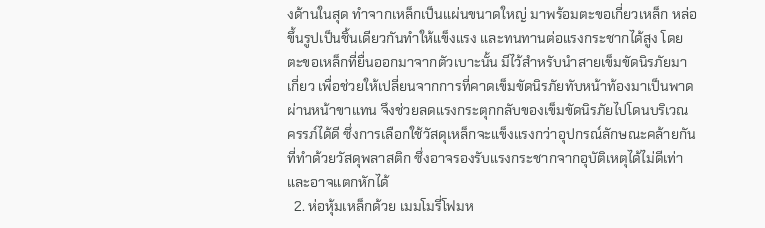งด้านในสุด ทำจากเหล็กเป็นแผ่นขนาดใหญ่ มาพร้อมตะขอเกี่ยวเหล็ก หล่อขึ้นรูปเป็นชิ้นเดียวกันทำให้แข็งแรง และทนทานต่อแรงกระชากได้สูง โดยตะขอเหล็กที่ยื่นออกมาจากตัวเบาะนั้น มีไว้สำหรับนำสายเข็มขัดนิรภัยมาเกี่ยว เพื่อช่วยให้เปลี่ยนจากการที่คาดเข็มขัดนิรภัยทับหน้าท้องมาเป็นพาดผ่านหน้าขาแทน จึงช่วยลดแรงกระตุกกลับของเข็มขัดนิรภัยไปโดนบริเวณครรภ์ได้ดี ซึ่งการเลือกใช้วัสดุเหล็กจะแข็งแรงกว่าอุปกรณ์ลักษณะคล้ายกัน ที่ทำด้วยวัสดุพลาสติก ซึ่งอาจรองรับแรงกระชากจากอุบัติเหตุได้ไม่ดีเท่าและอาจแตกหักได้
  2. ห่อหุ้มเหล็กด้วย เมมโมรี่โฟมห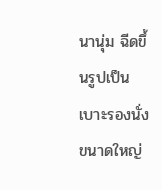นานุ่ม ฉีดขึ้นรูปเป็นเบาะรองนั่งขนาดใหญ่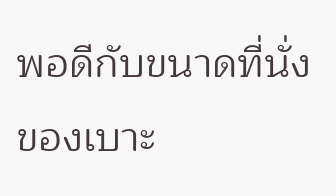พอดีกับขนาดที่นั่งของเบาะ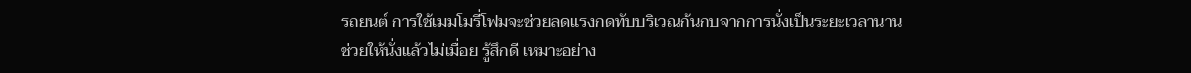รถยนต์ การใช้เมมโมรี่โฟมจะช่วยลดแรงกดทับบริเวณก้นกบจากการนั่งเป็นระยะเวลานาน ช่วยให้นั่งแล้วไม่เมื่อย รู้สึกดี เหมาะอย่าง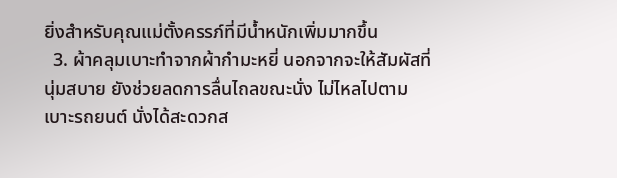ยิ่งสำหรับคุณแม่ตั้งครรภ์ที่มีน้ำหนักเพิ่มมากขึ้น
  3. ผ้าคลุมเบาะทำจากผ้ากำมะหยี่ นอกจากจะให้สัมผัสที่นุ่มสบาย ยังช่วยลดการลื่นไถลขณะนั่ง ไม่ไหลไปตามเบาะรถยนต์ นั่งได้สะดวกส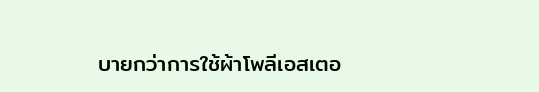บายกว่าการใช้ผ้าโพลีเอสเตอ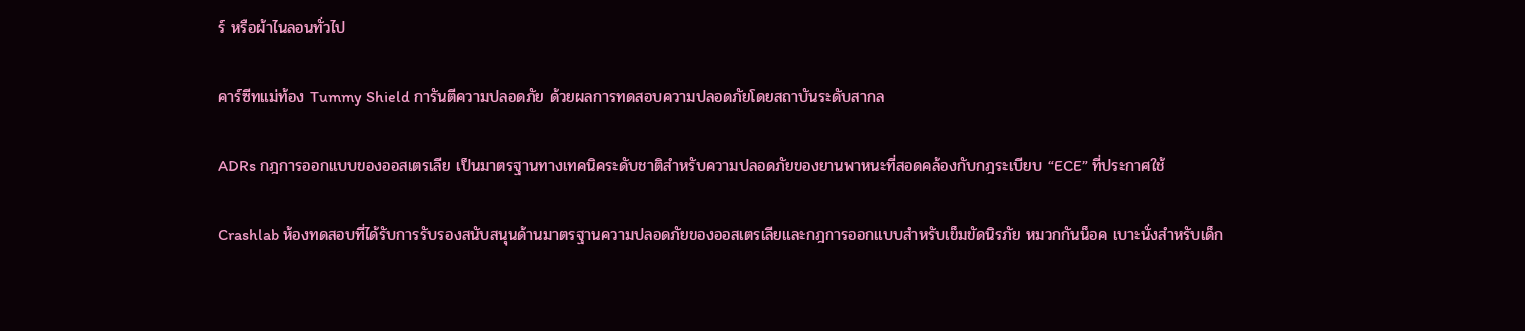ร์ หรือผ้าไนลอนทั่วไป

คาร์ซีทแม่ท้อง Tummy Shield การันตีความปลอดภัย ด้วยผลการทดสอบความปลอดภัยโดยสถาบันระดับสากล

ADRs กฎการออกแบบของออสเตรเลีย เป็นมาตรฐานทางเทคนิคระดับชาติสำหรับความปลอดภัยของยานพาหนะที่สอดคล้องกับกฎระเบียบ “ECE” ที่ประกาศใช้

Crashlab ห้องทดสอบที่ได้รับการรับรองสนับสนุนด้านมาตรฐานความปลอดภัยของออสเตรเลียและกฎการออกแบบสำหรับเข็มขัดนิรภัย หมวกกันน็อค เบาะนั่งสำหรับเด็ก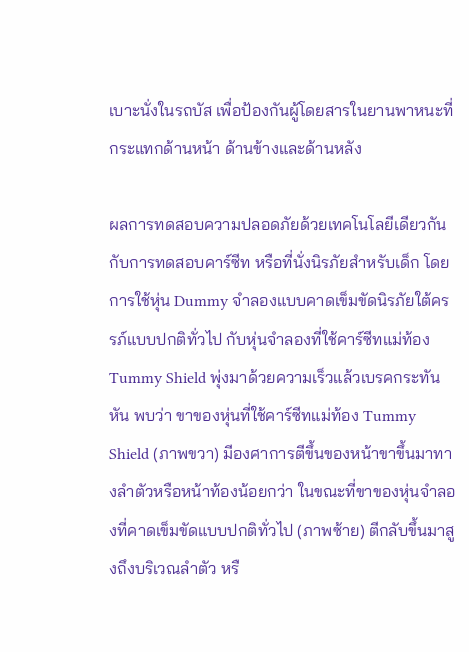เบาะนั่งในรถบัส เพื่อป้องกันผู้โดยสารในยานพาหนะที่กระแทกด้านหน้า ด้านข้างและด้านหลัง

ผลการทดสอบความปลอดภัยด้วยเทคโนโลยีเดียวกันกับการทดสอบคาร์ซีท หรือที่นั่งนิรภัยสำหรับเด็ก โดยการใช้หุ่น Dummy จำลองแบบคาดเข็มขัดนิรภัยใต้ครรภ์แบบปกติทั่วไป กับหุ่นจำลองที่ใช้คาร์ซีทแม่ท้อง Tummy Shield พุ่งมาด้วยความเร็วแล้วเบรคกระทันหัน พบว่า ขาของหุ่นที่ใช้คาร์ซีทแม่ท้อง Tummy Shield (ภาพขวา) มีองศาการตีขึ้นของหน้าขาขึ้นมาทางลำตัวหรือหน้าท้องน้อยกว่า ในขณะที่ขาของหุ่นจำลองที่คาดเข็มขัดแบบปกติทั่วไป (ภาพซ้าย) ตีกลับขึ้นมาสูงถึงบริเวณลำตัว หรื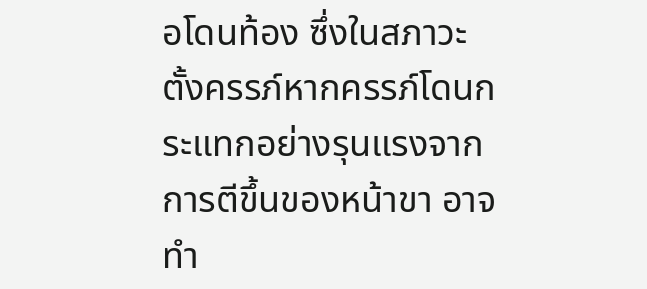อโดนท้อง ซึ่งในสภาวะตั้งครรภ์หากครรภ์โดนกระแทกอย่างรุนแรงจากการตีขึ้นของหน้าขา อาจทำ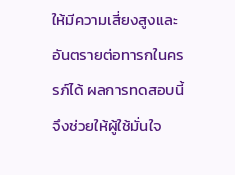ให้มีความเสี่ยงสูงและอันตรายต่อทารกในครรภ์ได้ ผลการทดสอบนี้จึงช่วยให้ผู้ใช้มั่นใจ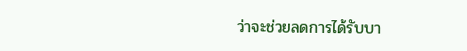ว่าจะช่วยลดการได้รับบา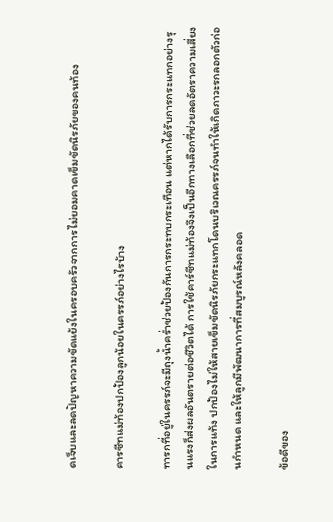ดเจ็บและลดปัญหาความขัดแย้งในครอบครัวจากการไม่ยอมคาดเข็มขัดนิรภัยของคนท้อง

คารซีทแม่ท้องปกป้องลูกน้อยในครรภ์อย่างไรบ้าง

ทารกที่อยู่ในครรภ์จะมีถุงน้ำคร่ำช่วยป้องกันการกระทบกระเทือน แต่หากได้รับการกระแทกอย่างรุนแรงก็ส่งผลอันตรายต่อชีวิตได้ การใช้คาร์ซีทแม่ท้องจึงเป็นอีกทางเลือกที่ช่วยลดอัตราความเสี่ยงในการแท้ง ปกป้องไม่ให้สายเข็มขัดนิรภัยกระแทกโดนบริเวณครรภ์จนทำให้เกิดภาวะรกลอกตัวก่อนกำหนด และให้ลูกมีพัฒนาการที่สมบูรณ์หลังคลอด

ข้อดีของ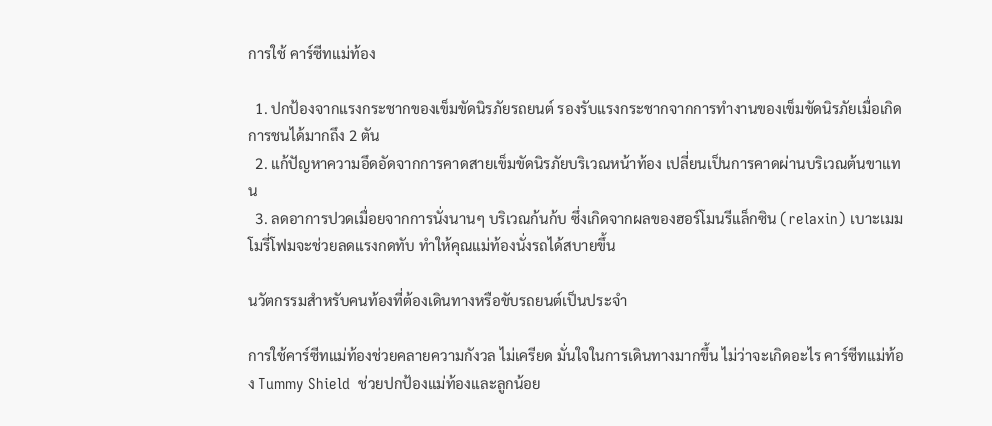การใช้ คาร์ซีทแม่ท้อง

  1. ปกป้องจากแรงกระชากของเข็มขัดนิรภัยรถยนต์ รองรับแรงกระชากจากการทำงานของเข็มขัดนิรภัยเมื่อเกิดการชนได้มากถึง 2 ตัน
  2. แก้ปัญหาความอึดอัดจากการคาดสายเข็มขัดนิรภัยบริเวณหน้าท้อง เปลี่ยนเป็นการคาดผ่านบริเวณต้นขาแทน
  3. ลดอาการปวดเมื่อยจากการนั่งนานๆ บริเวณก้นก้บ ซึ่งเกิดจากผลของฮอร์โมนรีแล็กซิน (relaxin) เบาะเมมโมรี่โฟมจะช่วยลดแรงกดทับ ทำให้คุณแม่ท้องนั่งรถได้สบายขึ้น

นวัตกรรมสำหรับคนท้องที่ต้องเดินทางหรือขับรถยนต์เป็นประจำ

การใช้คาร์ซีทแม่ท้องช่วยคลายความกังวล ไม่เครียด มั่นใจในการเดินทางมากขึ้น ไม่ว่าจะเกิดอะไร คาร์ซีทแม่ท้อง Tummy Shield  ช่วยปกป้องแม่ท้องและลูกน้อย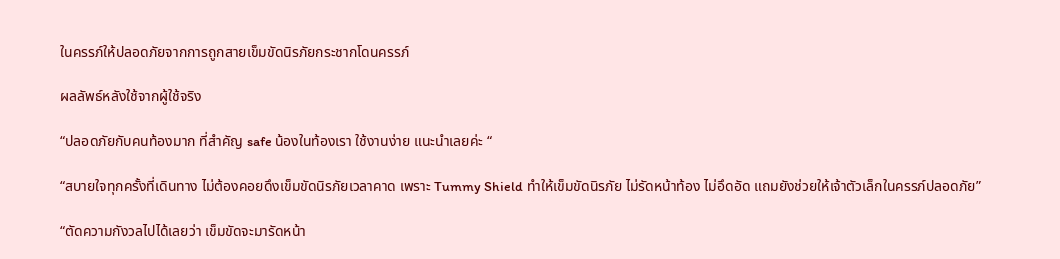ในครรภ์ให้ปลอดภัยจากการถูกสายเข็มขัดนิรภัยกระชากโดนครรภ์

ผลลัพธ์หลังใช้จากผู้ใช้จริง

“ปลอดภัยกับคนท้องมาก ที่สำคัญ safe น้องในท้องเรา ใช้งานง่าย แนะนำเลยค่ะ “

“สบายใจทุกครั้งที่เดินทาง ไม่ต้องคอยดึงเข็มขัดนิรภัยเวลาคาด เพราะ Tummy Shield ทำให้เข็มขัดนิรภัย ไม่รัดหน้าท้อง ไม่อึดอัด แถมยังช่วยให้เจ้าตัวเล็กในครรภ์ปลอดภัย”

“ตัดความกังวลไปได้เลยว่า เข็มขัดจะมารัดหน้า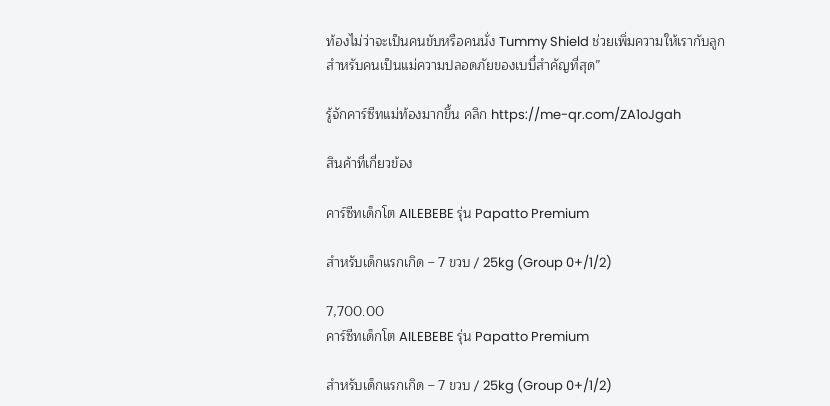ท้องไม่ว่าจะเป็นคนขับหรือคนนั่ง Tummy Shield ช่วยเพิ่มความให้เรากับลูก สำหรับคนเป็นแม่ความปลอดภัยของเบบี๋สำคัญที่สุด”

รู้จักคาร์ซีทแม่ท้องมากขึ้น คลิก https://me-qr.com/ZA1oJgah

สินค้าที่เกี่ยวข้อง

คาร์ซีทเด็กโต AILEBEBE รุ่น Papatto Premium

สำหรับเด็กแรกเกิด – 7 ขวบ / 25kg (Group 0+/1/2)

7,700.00
คาร์ซีทเด็กโต AILEBEBE รุ่น Papatto Premium

สำหรับเด็กแรกเกิด – 7 ขวบ / 25kg (Group 0+/1/2)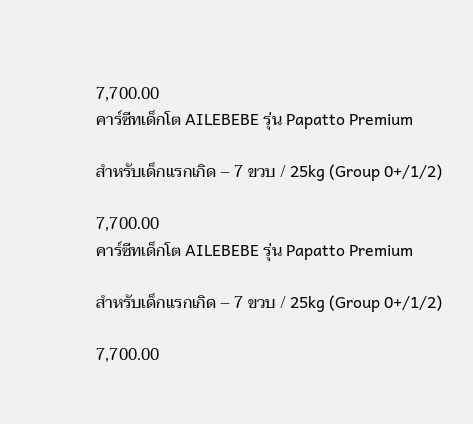7,700.00
คาร์ซีทเด็กโต AILEBEBE รุ่น Papatto Premium

สำหรับเด็กแรกเกิด – 7 ขวบ / 25kg (Group 0+/1/2)

7,700.00
คาร์ซีทเด็กโต AILEBEBE รุ่น Papatto Premium

สำหรับเด็กแรกเกิด – 7 ขวบ / 25kg (Group 0+/1/2)

7,700.00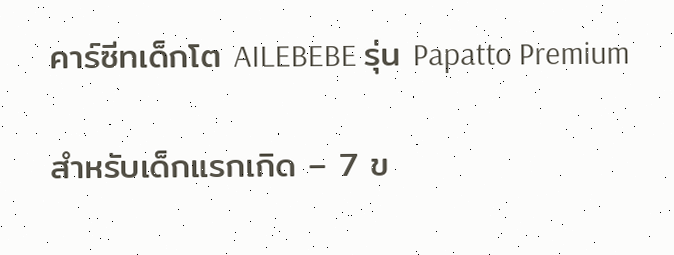คาร์ซีทเด็กโต AILEBEBE รุ่น Papatto Premium

สำหรับเด็กแรกเกิด – 7 ข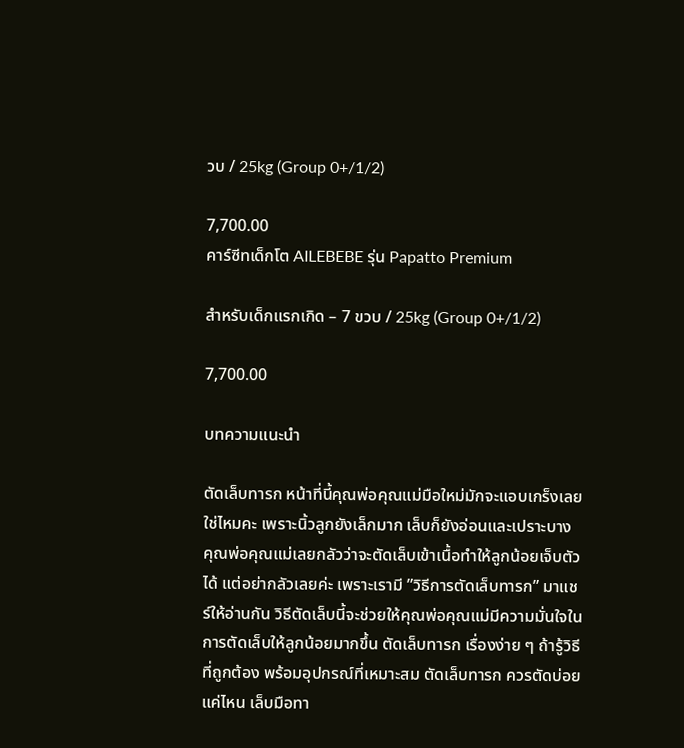วบ / 25kg (Group 0+/1/2)

7,700.00
คาร์ซีทเด็กโต AILEBEBE รุ่น Papatto Premium

สำหรับเด็กแรกเกิด – 7 ขวบ / 25kg (Group 0+/1/2)

7,700.00

บทความแนะนำ

ตัดเล็บทารก หน้าที่นี้คุณพ่อคุณแม่มือใหม่มักจะแอบเกร็งเลยใช่ไหมคะ เพราะนิ้วลูกยังเล็กมาก เล็บก็ยังอ่อนและเปราะบาง คุณพ่อคุณแม่เลยกลัวว่าจะตัดเล็บเข้าเนื้อทำให้ลูกน้อยเจ็บตัวได้ แต่อย่ากลัวเลยค่ะ เพราะเรามี ”วิธีการตัดเล็บทารก” มาแชร์ให้อ่านกัน วิธีตัดเล็บนี้จะช่วยให้คุณพ่อคุณแม่มีความมั่นใจในการตัดเล็บให้ลูกน้อยมากขึ้น ตัดเล็บทารก เรื่องง่าย ๆ ถ้ารู้วิธีที่ถูกต้อง พร้อมอุปกรณ์ที่เหมาะสม ตัดเล็บทารก ควรตัดบ่อยแค่ไหน เล็บมือทา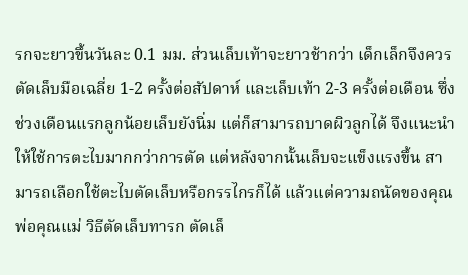รกจะยาวขึ้นวันละ 0.1 มม. ส่วนเล็บเท้าจะยาวช้ากว่า เด็กเล็กจึงควรตัดเล็บมือเฉลี่ย 1-2 ครั้งต่อสัปดาห์ และเล็บเท้า 2-3 ครั้งต่อเดือน ซึ่งช่วงเดือนแรกลูกน้อยเล็บยังนิ่ม แต่ก็สามารถบาดผิวลูกได้ จึงแนะนำให้ใช้การตะไบมากกว่าการตัด แต่หลังจากนั้นเล็บจะแข็งแรงขึ้น สามารถเลือกใช้ตะไบตัดเล็บหรือกรรไกรก็ได้ แล้วแต่ความถนัดของคุณพ่อคุณแม่ วิธีตัดเล็บทารก ตัดเล็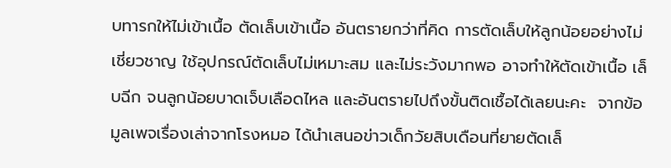บทารกให้ไม่เข้าเนื้อ ตัดเล็บเข้าเนื้อ อันตรายกว่าที่คิด การตัดเล็บให้ลูกน้อยอย่างไม่เชี่ยวชาญ ใช้อุปกรณ์ตัดเล็บไม่เหมาะสม และไม่ระวังมากพอ อาจทำให้ตัดเข้าเนื้อ เล็บฉีก จนลูกน้อยบาดเจ็บเลือดไหล และอันตรายไปถึงขั้นติดเชื้อได้เลยนะคะ  จากข้อมูลเพจเรื่องเล่าจากโรงหมอ ได้นำเสนอข่าวเด็กวัยสิบเดือนที่ยายตัดเล็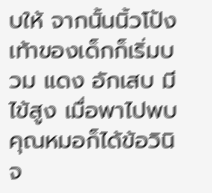บให้ จากนั้นนิ้วโป้งเท้าของเด็กก็เริ่มบวม แดง อักเสบ มีไข้สูง เมื่อพาไปพบคุณหมอก็ได้ข้อวินิจ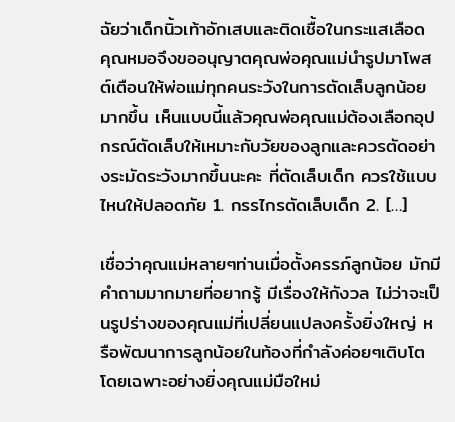ฉัยว่าเด็กนิ้วเท้าอักเสบและติดเชื้อในกระแสเลือด คุณหมอจึงขออนุญาตคุณพ่อคุณแม่นำรูปมาโพสต์เตือนให้พ่อแม่ทุกคนระวังในการตัดเล็บลูกน้อยมากขึ้น เห็นแบบนี้แล้วคุณพ่อคุณแม่ต้องเลือกอุปกรณ์ตัดเล็บให้เหมาะกับวัยของลูกและควรตัดอย่างระมัดระวังมากขึ้นนะคะ ที่ตัดเล็บเด็ก ควรใช้แบบไหนให้ปลอดภัย 1. กรรไกรตัดเล็บเด็ก 2. […]

เชื่อว่าคุณแม่หลายๆท่านเมื่อตั้งครรภ์ลูกน้อย มักมีคำถามมากมายที่อยากรู้ มีเรื่องให้กังวล ไม่ว่าจะเป็นรูปร่างของคุณแม่ที่เปลี่ยนแปลงครั้งยิ่งใหญ่ หรือพัฒนาการลูกน้อยในท้องที่กำลังค่อยๆเติบโต โดยเฉพาะอย่างยิ่งคุณแม่มือใหม่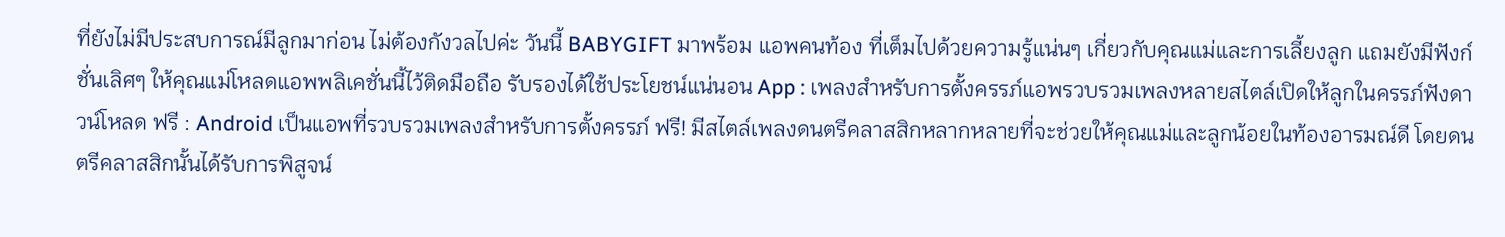ที่ยังไม่มีประสบการณ์มีลูกมาก่อน ไม่ต้องกังวลไปค่ะ วันนี้ BABYGIFT มาพร้อม แอพคนท้อง ที่เต็มไปด้วยความรู้แน่นๆ เกี่ยวกับคุณแม่และการเลี้ยงลูก แถมยังมีฟังก์ชั่นเลิศๆ ให้คุณแม่โหลดแอพพลิเคชั่นนี้ไว้ติดมือถือ รับรองได้ใช้ประโยชน์แน่นอน App : เพลงสำหรับการตั้งครรภ์แอพรวบรวมเพลงหลายสไตล์เปิดให้ลูกในครรภ์ฟังดาวน์โหลด ฟรี : Android เป็นแอพที่รวบรวมเพลงสำหรับการตั้งครรภ์ ฟรี! มีสไตล์เพลงดนตรีคลาสสิกหลากหลายที่จะช่วยให้คุณแม่และลูกน้อยในท้องอารมณ์ดี โดยดนตรีคลาสสิกนั้นได้รับการพิสูจน์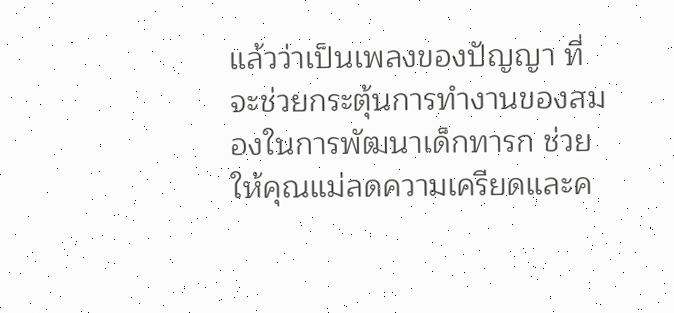แล้วว่าเป็นเพลงของปัญญา ที่จะช่วยกระตุ้นการทำงานของสมองในการพัฒนาเด็กทารก ช่วยให้คุณแม่ลดความเครียดและค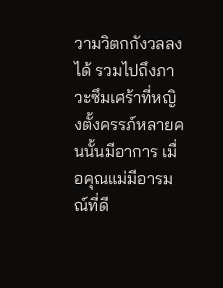วามวิตกกังวลลงได้ รวมไปถึงภาวะซึมเศร้าที่หญิงตั้งครรภ์หลายคนนั้นมีอาการ เมื่อคุณแม่มีอารมณ์ที่ดี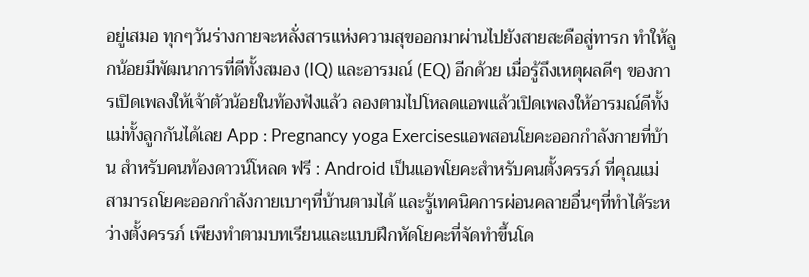อยู่เสมอ ทุกๆวันร่างกายจะหลั่งสารแห่งความสุขออกมาผ่านไปยังสายสะดือสู่ทารก ทำให้ลูกน้อยมีพัฒนาการที่ดีทั้งสมอง (IQ) และอารมณ์ (EQ) อีกด้วย เมื่อรู้ถึงเหตุผลดีๆ ของการเปิดเพลงให้เจ้าตัวน้อยในท้องฟังแล้ว ลองตามไปโหลดแอพแล้วเปิดเพลงให้อารมณ์ดีทั้งแม่ทั้งลูกกันได้เลย App : Pregnancy yoga Exercisesแอพสอนโยคะออกกำลังกายที่บ้าน สำหรับคนท้องดาวน์โหลด ฟรี : Android เป็นแอพโยคะสำหรับคนตั้งครรภ์ ที่คุณแม่สามารถโยคะออกกำลังกายเบาๆที่บ้านตามได้ และรู้เทคนิคการผ่อนคลายอื่นๆที่ทำได้ระหว่างตั้งครรภ์ เพียงทำตามบทเรียนและแบบฝึกหัดโยคะที่จัดทำขึ้นโด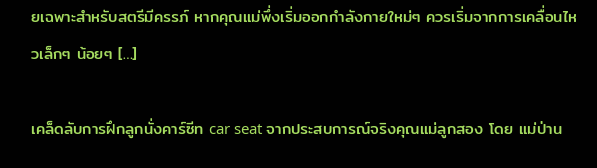ยเฉพาะสำหรับสตรีมีครรภ์ หากคุณแม่พึ่งเริ่มออกกำลังกายใหม่ๆ ควรเริ่มจากการเคลื่อนไหวเล็กๆ น้อยๆ […]

เคล็ดลับการฝึกลูกนั่งคาร์ซีท car seat จากประสบการณ์จริงคุณแม่ลูกสอง โดย แม่ป่าน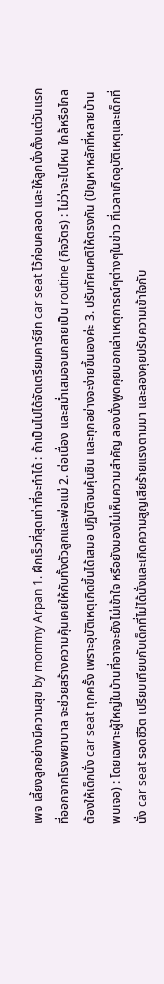เพจ เลี้ยงลูกอย่างมีความสุข by mommy Arpan 1. ฝึกเร็วที่สุดเท่าที่จะทำได้ : ถ้าเป็นไปได้จัดเตรียมคาร์ซีท car seat ไว้ก่อนคลอด และให้ลูกนั่งตั้งแต่วันแรกที่ออกจากโรงพยาบาล จะช่วยสร้างความคุ้นเคยให้กับทั้งตัวลูกและพ่อแม่ 2. ต่อเนื่อง และสม่ำเสมอจนกลายเป็น routine (กิจวัตร) : ไม่ว่าจะไปไหน ใกล้หรือไกลต้องให้เด็กนั่ง car seat ทุกครั้ง เพราะอุบัติเหตุเกิดขึ้นได้เสมอ ปฏิบัติจนคุ้นชิน และทุกอย่างจะง่ายขึ้นเองค่ะ 3. ปรับทัศนคติให้ตรงกัน (ปัญหาหลักที่หลายบ้านพบเจอ) : โดยเฉพาะผู้ใหญ่ในบ้านที่อาจจะยังไม่เข้าใจ หรือยังมองไม่เห็นความสำคัญ ลองนั่งพูดคุยบอกเล่าเหตุการณ์ๆต่างๆในข่าว ที่เวลาเกิดอุบัติเหตุและเด็กที่นั่ง car seat รอดชีวิต เปรียบเทียบกับเด็กที่ไม่ได้นั่งและเกิดความสูญเสียร้ายแรงตามมา และลองคุยปรับความเข้าใจกับ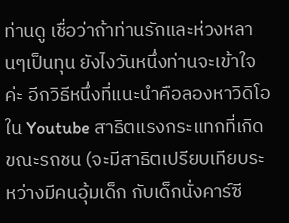ท่านดู เชื่อว่าถ้าท่านรักและห่วงหลานๆเป็นทุน ยังไงวันหนึ่งท่านจะเข้าใจค่ะ อีกวิธีหนึ่งที่แนะนำคือลองหาวิดิโอใน Youtube สาธิตแรงกระแทกที่เกิดขณะรถชน (จะมีสาธิตเปรียบเทียบระหว่างมีคนอุ้มเด็ก กับเด็กนั่งคาร์ซี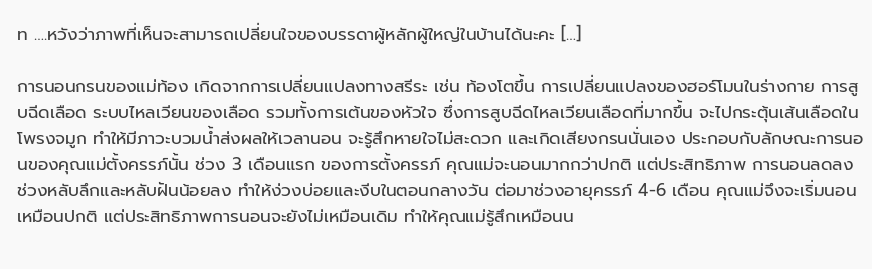ท ….หวังว่าภาพที่เห็นจะสามารถเปลี่ยนใจของบรรดาผู้หลักผู้ใหญ่ในบ้านได้นะคะ […]

การนอนกรนของแม่ท้อง เกิดจากการเปลี่ยนแปลงทางสรีระ เช่น ท้องโตขึ้น การเปลี่ยนแปลงของฮอร์โมนในร่างกาย การสูบฉีดเลือด ระบบไหลเวียนของเลือด รวมทั้งการเต้นของหัวใจ ซึ่งการสูบฉีดไหลเวียนเลือดที่มากขึ้น จะไปกระตุ้นเส้นเลือดในโพรงจมูก ทำให้มีภาวะบวมน้ำส่งผลให้เวลานอน จะรู้สึกหายใจไม่สะดวก และเกิดเสียงกรนนั่นเอง ประกอบกับลักษณะการนอนของคุณแม่ตั้งครรภ์นั้น ช่วง 3 เดือนแรก ของการตั้งครรภ์ คุณแม่จะนอนมากกว่าปกติ แต่ประสิทธิภาพ การนอนลดลง ช่วงหลับลึกและหลับฝันน้อยลง ทำให้ง่วงบ่อยและงีบในตอนกลางวัน ต่อมาช่วงอายุครรภ์ 4-6 เดือน คุณแม่จึงจะเริ่มนอนเหมือนปกติ แต่ประสิทธิภาพการนอนจะยังไม่เหมือนเดิม ทำให้คุณแม่รู้สึกเหมือนน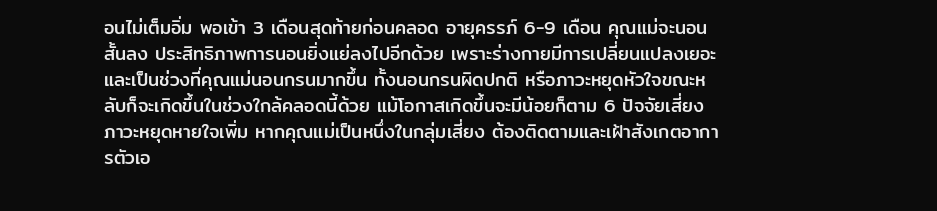อนไม่เต็มอิ่ม พอเข้า 3 เดือนสุดท้ายก่อนคลอด อายุครรภ์ 6-9 เดือน คุณแม่จะนอนสั้นลง ประสิทธิภาพการนอนยิ่งแย่ลงไปอีกด้วย เพราะร่างกายมีการเปลี่ยนแปลงเยอะ และเป็นช่วงที่คุณแม่นอนกรนมากขึ้น ทั้งนอนกรนผิดปกติ หรือภาวะหยุดหัวใจขณะหลับก็จะเกิดขึ้นในช่วงใกล้คลอดนี้ด้วย แม้โอกาสเกิดขึ้นจะมีน้อยก็ตาม 6 ปัจจัยเสี่ยงภาวะหยุดหายใจเพิ่ม หากคุณแม่เป็นหนึ่งในกลุ่มเสี่ยง ต้องติดตามและเฝ้าสังเกตอาการตัวเอ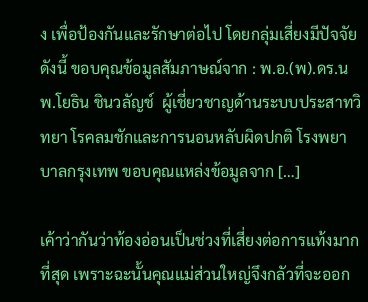ง เพื่อป้องกันและรักษาต่อไป โดยกลุ่มเสี่ยงมีปัจจัยดังนี้ ขอบคุณข้อมูลสัมภาษณ์จาก : พ.อ.(พ).ดร.นพ.โยธิน ชินวลัญช์  ผู้เชี่ยวชาญด้านระบบประสาทวิทยา โรคลมชักและการนอนหลับผิดปกติ โรงพยาบาลกรุงเทพ ขอบคุณแหล่งข้อมูลจาก […]

เค้าว่ากันว่าท้องอ่อนเป็นช่วงที่เสี่ยงต่อการแท้งมากที่สุด เพราะฉะนั้นคุณแม่ส่วนใหญ่จึงกลัวที่จะออก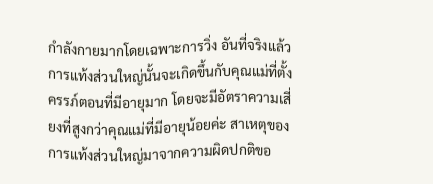กำลังกายมากโดยเฉพาะการวิ่ง อันที่จริงแล้ว การแท้งส่วนใหญ่นั้นจะเกิดขึ้นกับคุณแม่ที่ตั้งครรภ์ตอนที่มีอายุมาก โดยจะมีอัตราความเสี่ยงที่สูงกว่าคุณแม่ที่มีอายุน้อยค่ะ สาเหตุของการแท้งส่วนใหญ่มาจากความผิดปกติขอ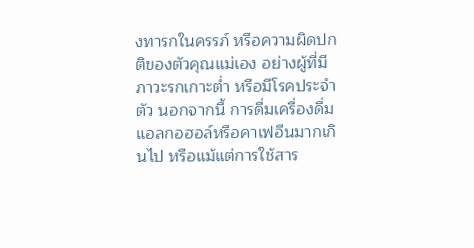งทารกในครรภ์ หรือความผิดปกติของตัวคุณแม่เอง อย่างผู้ที่มีภาวะรกเกาะต่ำ หรือมีโรคประจำตัว นอกจากนี้ การดื่มเครื่องดื่มแอลกอฮอล์หรือคาเฟอีนมากเกินไป หรือแม้แต่การใช้สาร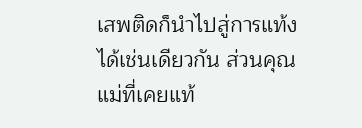เสพติดก็นำไปสู่การแท้งได้เช่นเดียวกัน ส่วนคุณแม่ที่เคยแท้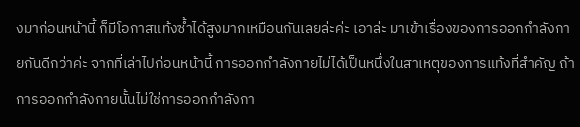งมาก่อนหน้านี้ ก็มีโอกาสแท้งซ้ำได้สูงมากเหมือนกันเลยล่ะค่ะ เอาล่ะ มาเข้าเรื่องของการออกกำลังกายกันดีกว่าค่ะ จากที่เล่าไปก่อนหน้านี้ การออกกำลังกายไม่ได้เป็นหนึ่งในสาเหตุของการแท้งที่สำคัญ ถ้าการออกกำลังกายนั้นไม่ใช่การออกกำลังกา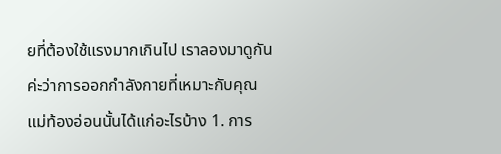ยที่ต้องใช้แรงมากเกินไป เราลองมาดูกันค่ะว่าการออกกำลังกายที่เหมาะกับคุณแม่ท้องอ่อนนั้นได้แก่อะไรบ้าง 1. การ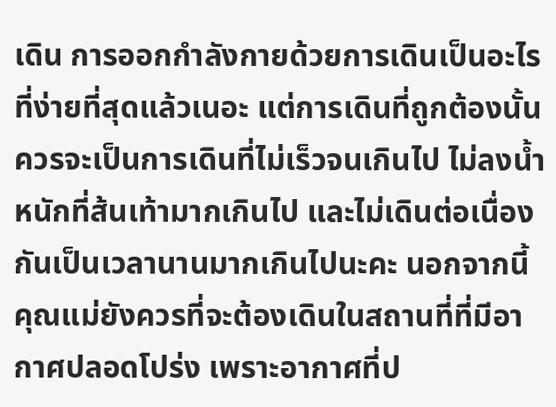เดิน การออกกำลังกายด้วยการเดินเป็นอะไรที่ง่ายที่สุดแล้วเนอะ แต่การเดินที่ถูกต้องนั้นควรจะเป็นการเดินที่ไม่เร็วจนเกินไป ไม่ลงน้ำหนักที่ส้นเท้ามากเกินไป และไม่เดินต่อเนื่องกันเป็นเวลานานมากเกินไปนะคะ นอกจากนี้ คุณแม่ยังควรที่จะต้องเดินในสถานที่ที่มีอากาศปลอดโปร่ง เพราะอากาศที่ป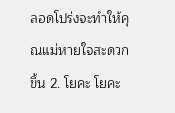ลอดโปร่งจะทำให้คุณแม่หายใจสะดวกขึ้น 2. โยคะ โยคะ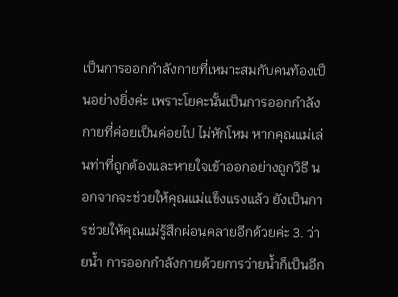เป็นการออกกำลังกายที่เหมาะสมกับคนท้องเป็นอย่างยิ่งค่ะ เพราะโยคะนั้นเป็นการออกกำลังกายที่ค่อยเป็นค่อยไป ไม่หักโหม หากคุณแม่เล่นท่าที่ถูกต้องและหายใจเข้าออกอย่างถูกวิธี นอกจากจะช่วยให้คุณแม่แข็งแรงแล้ว ยังเป็นการช่วยให้คุณแม่รู้สึกผ่อนคลายอีกด้วยค่ะ 3. ว่ายน้ำ การออกกำลังกายด้วยการว่ายน้ำก็เป็นอีก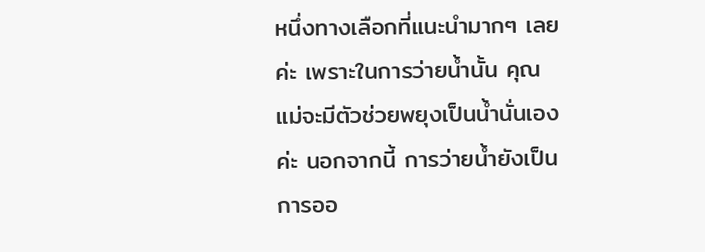หนึ่งทางเลือกที่แนะนำมากๆ เลยค่ะ เพราะในการว่ายน้ำนั้น คุณแม่จะมีตัวช่วยพยุงเป็นน้ำนั่นเองค่ะ นอกจากนี้ การว่ายน้ำยังเป็นการออ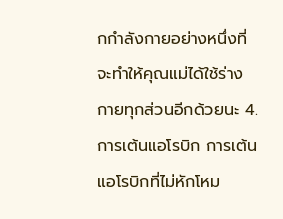กกำลังกายอย่างหนึ่งที่จะทำให้คุณแม่ได้ใช้ร่างกายทุกส่วนอีกด้วยนะ 4. การเต้นแอโรบิก การเต้นแอโรบิกที่ไม่หักโหม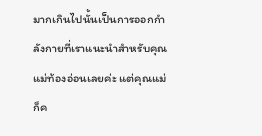มากเกินไปนั้นเป็นการออกกำลังกายที่เราแนะนำสำหรับคุณแม่ท้องอ่อนเลยค่ะ แต่คุณแม่ก็ค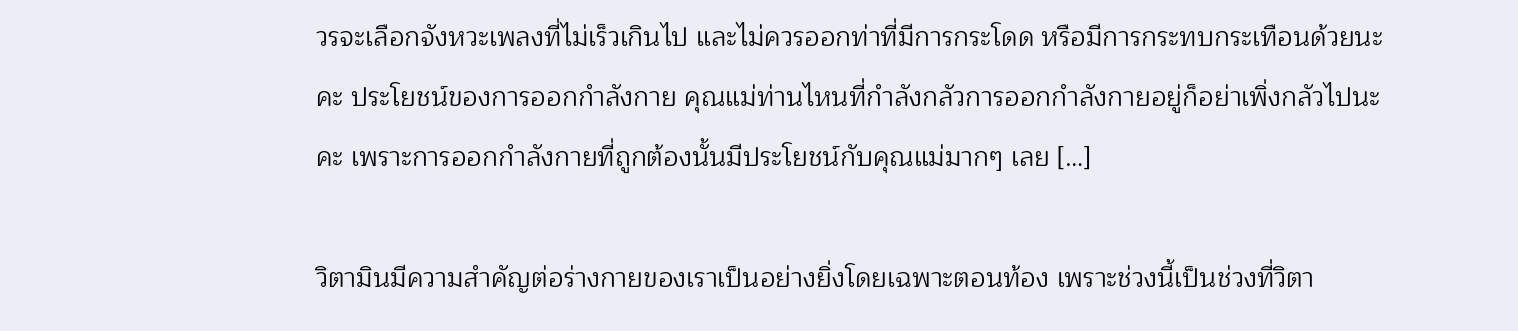วรจะเลือกจังหวะเพลงที่ไม่เร็วเกินไป และไม่ควรออกท่าที่มีการกระโดด หรือมีการกระทบกระเทือนด้วยนะคะ ประโยชน์ของการออกกำลังกาย คุณแม่ท่านไหนที่กำลังกลัวการออกกำลังกายอยู่ก็อย่าเพิ่งกลัวไปนะคะ เพราะการออกกำลังกายที่ถูกต้องนั้นมีประโยชน์กับคุณแม่มากๆ เลย […]

วิตามินมีความสำคัญต่อร่างกายของเราเป็นอย่างยิ่งโดยเฉพาะตอนท้อง เพราะช่วงนี้เป็นช่วงที่วิตา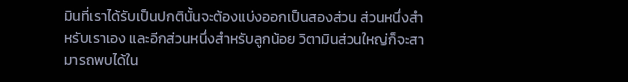มินที่เราได้รับเป็นปกตินั้นจะต้องแบ่งออกเป็นสองส่วน ส่วนหนึ่งสำหรับเราเอง และอีกส่วนหนึ่งสำหรับลูกน้อย วิตามินส่วนใหญ่ก็จะสามารถพบได้ใน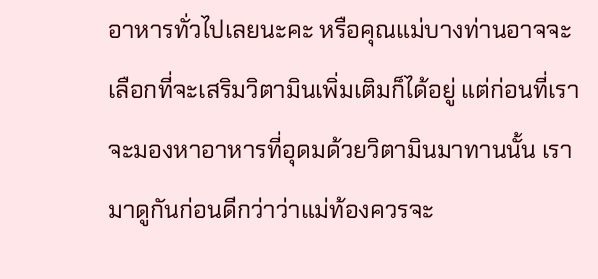อาหารทั่วไปเลยนะคะ หรือคุณแม่บางท่านอาจจะเลือกที่จะเสริมวิตามินเพิ่มเติมก็ได้อยู่ แต่ก่อนที่เราจะมองหาอาหารที่อุดมด้วยวิตามินมาทานนั้น เรามาดูกันก่อนดีกว่าว่าแม่ท้องควรจะ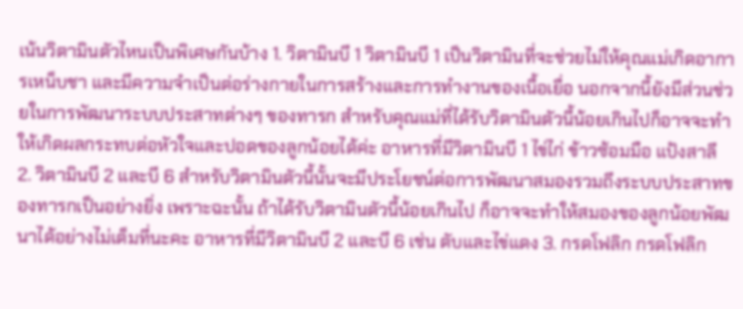เน้นวิตามินตัวไหนเป็นพิเศษกันบ้าง 1. วิตามินบี 1 วิตามินบี 1 เป็นวิตามินที่จะช่วยไม่ให้คุณแม่เกิดอาการเหน็บชา และมีความจำเป็นต่อร่างกายในการสร้างและการทำงานของเนื้อเยื่อ นอกจากนี้ยังมีส่วนช่วยในการพัฒนาระบบประสาทต่างๆ ของทารก สำหรับคุณแม่ที่ได้รับวิตามินตัวนี้น้อยเกินไปก็อาจจะทำให้เกิดผลกระทบต่อหัวใจและปอดของลูกน้อยได้ค่ะ อาหารที่มีวิตามินบี 1 ไข่ไก่ ข้าวซ้อมมือ แป้งสาลี 2. วิตามินบี 2 และบี 6 สำหรับวิตามินตัวนี้นั้นจะมีประโยชน์ต่อการพัฒนาสมองรวมถึงระบบประสาทของทารกเป็นอย่างยิ่ง เพราะฉะนั้น ถ้าได้รับวิตามินตัวนี้น้อยเกินไป ก็อาจจะทำให้สมองของลูกน้อยพัฒนาได้อย่างไม่เต็มที่นะคะ อาหารที่มีวิตามินบี 2 และบี 6 เช่น ตับและไข่แดง 3. กรดโฟลิก กรดโฟลิก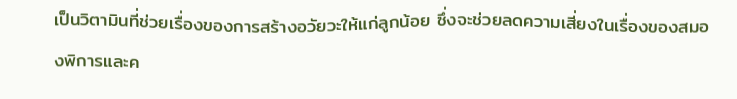เป็นวิตามินที่ช่วยเรื่องของการสร้างอวัยวะให้แก่ลูกน้อย ซึ่งจะช่วยลดความเสี่ยงในเรื่องของสมองพิการและค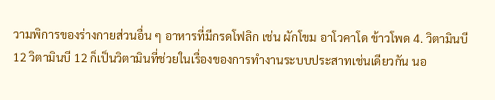วามพิการของร่างกายส่วนอื่น ๆ อาหารที่มีกรดโฟลิก เช่น ผักโขม อาโวคาโด ข้าวโพด 4. วิตามินบี 12 วิตามินบี 12 ก็เป็นวิตามินที่ช่วยในเรื่องของการทำงานระบบประสาทเช่นเดียวกัน นอ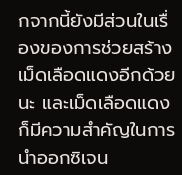กจากนี้ยังมีส่วนในเรื่องของการช่วยสร้างเม็ดเลือดแดงอีกด้วยนะ และเม็ดเลือดแดงก็มีความสำคัญในการนำออกซิเจน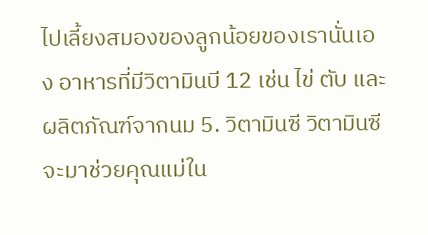ไปเลี้ยงสมองของลูกน้อยของเรานั่นเอง อาหารที่มีวิตามินบี 12 เช่น ไข่ ตับ และผลิตภัณฑ์จากนม 5. วิตามินซี วิตามินซีจะมาช่วยคุณแม่ใน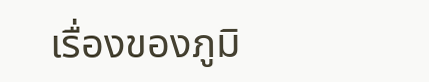เรื่องของภูมิ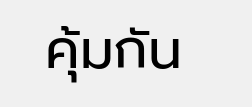คุ้มกัน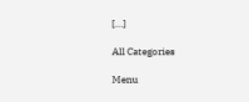[…]

All Categories

Menu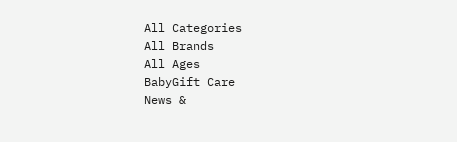All Categories
All Brands
All Ages
BabyGift Care
News &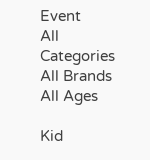Event
All Categories
All Brands
All Ages

Kid